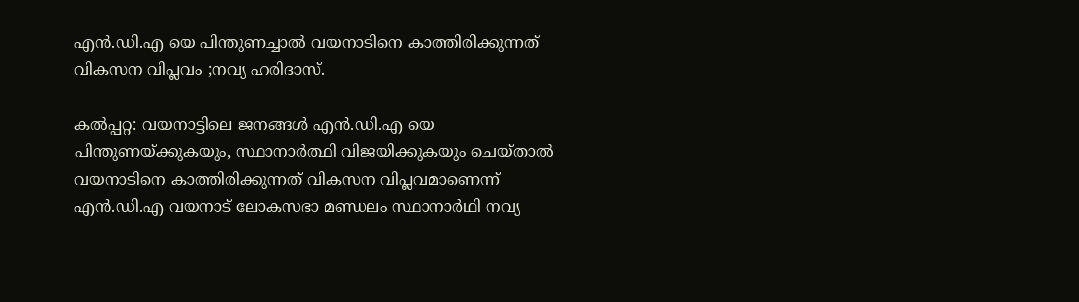എൻ.ഡി.എ യെ പിന്തുണച്ചാൽ വയനാടിനെ കാത്തിരിക്കുന്നത് വികസന വിപ്ലവം ;നവ്യ ഹരിദാസ്.

കൽപ്പറ്റ: വയനാട്ടിലെ ജനങ്ങൾ എൻ.ഡി.എ യെ പിന്തുണയ്ക്കുകയും, സ്ഥാനാർത്ഥി വിജയിക്കുകയും ചെയ്താൽ വയനാടിനെ കാത്തിരിക്കുന്നത് വികസന വിപ്ലവമാണെന്ന് എൻ.ഡി.എ വയനാട് ലോകസഭാ മണ്ഡലം സ്ഥാനാർഥി നവ്യ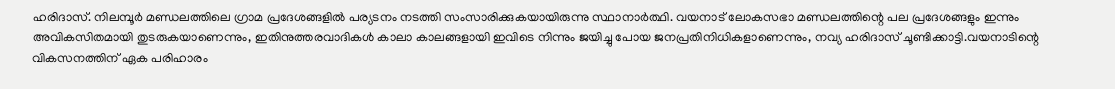ഹരിദാസ്. നിലമ്പൂർ മണ്ഡലത്തിലെ ഗ്രാമ പ്രദേശങ്ങളിൽ പര്യടനം നടത്തി സംസാരിക്കുകയായിരുന്നു സ്ഥാനാർത്ഥി. വയനാട് ലോകസഭാ മണ്ഡലത്തിന്റെ പല പ്രദേശങ്ങളും ഇന്നും അവികസിതമായി തുടരുകയാണെന്നും, ഇതിനുത്തരവാദികൾ കാലാ കാലങ്ങളായി ഇവിടെ നിന്നും ജയിച്ചു പോയ ജനപ്രതിനിധികളാണെന്നും, നവ്യ ഹരിദാസ് ചൂണ്ടിക്കാട്ടി.വയനാടിന്റെ വികസനത്തിന് ഏക പരിഹാരം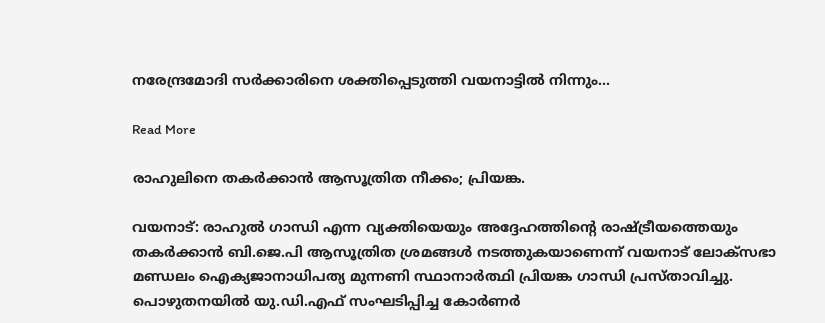നരേന്ദ്രമോദി സർക്കാരിനെ ശക്തിപ്പെടുത്തി വയനാട്ടിൽ നിന്നും…

Read More

രാഹുലിനെ തകര്‍ക്കാന്‍ ആസൂത്രിത നീക്കം; പ്രിയങ്ക.

വയനാട്: രാഹുല്‍ ഗാന്ധി എന്ന വ്യക്തിയെയും അദ്ദേഹത്തിന്റെ രാഷ്ട്രീയത്തെയും തകര്‍ക്കാന്‍ ബി.ജെ.പി ആസൂത്രിത ശ്രമങ്ങള്‍ നടത്തുകയാണെന്ന് വയനാട് ലോക്സഭാ മണ്ഡലം ഐക്യജാനാധിപത്യ മുന്നണി സ്ഥാനാര്‍ത്ഥി പ്രിയങ്ക ഗാന്ധി പ്രസ്താവിച്ചു. പൊഴുതനയില്‍ യു.ഡി.എഫ് സംഘടിപ്പിച്ച കോര്‍ണര്‍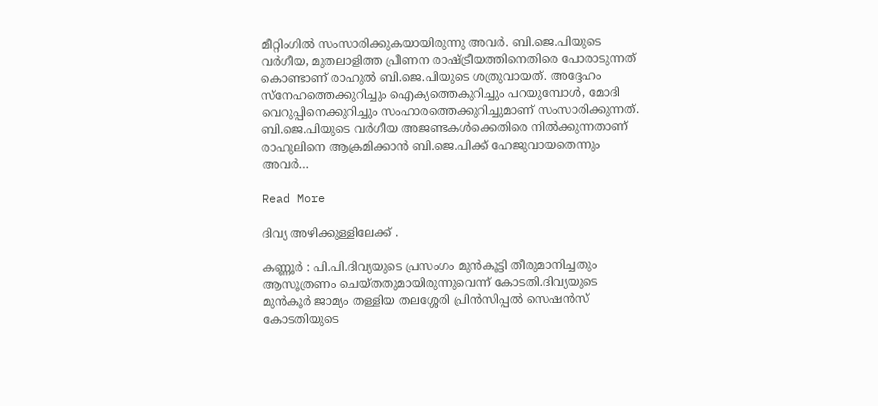മീറ്റിംഗില്‍ സംസാരിക്കുകയായിരുന്നു അവര്‍. ബി.ജെ.പിയുടെ വര്‍ഗീയ, മുതലാളിത്ത പ്രീണന രാഷ്ട്രീയത്തിനെതിരെ പോരാടുന്നത് കൊണ്ടാണ് രാഹുല്‍ ബി.ജെ.പിയുടെ ശത്രുവായത്. അദ്ദേഹം സ്‌നേഹത്തെക്കുറിച്ചും ഐക്യത്തെകുറിച്ചും പറയുമ്പോള്‍, മോദി വെറുപ്പിനെക്കുറിച്ചും സംഹാരത്തെക്കുറിച്ചുമാണ് സംസാരിക്കുന്നത്. ബി.ജെ.പിയുടെ വര്‍ഗീയ അജണ്ടകള്‍ക്കെതിരെ നില്‍ക്കുന്നതാണ് രാഹുലിനെ ആക്രമിക്കാന്‍ ബി.ജെ.പിക്ക് ഹേജുവായതെന്നും അവര്‍…

Read More

ദിവ്യ അഴിക്കുള്ളിലേക്ക് .

കണ്ണൂർ : പി.പി.ദിവ്യയുടെ പ്രസംഗം മുന്‍കൂട്ടി തീരുമാനിച്ചതും ആസൂത്രണം ചെയ്തതുമായിരുന്നുവെന്ന് കോടതി.ദിവ്യയുടെ മുന്‍കൂര്‍ ജാമ്യം തള്ളിയ തലശ്ശേരി പ്രിന്‍സിപ്പല്‍ സെഷന്‍സ് കോടതിയുടെ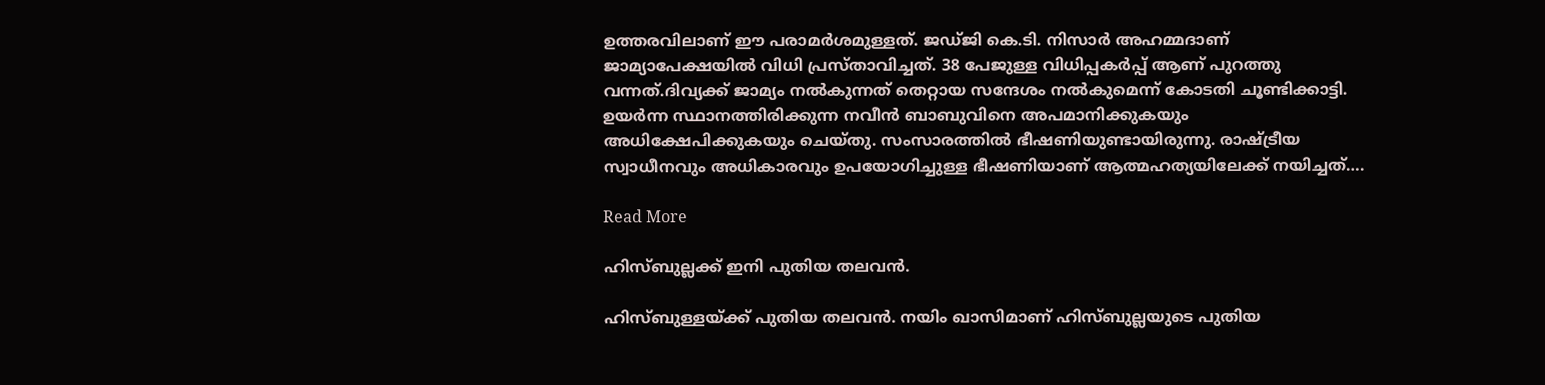ഉത്തരവിലാണ് ഈ പരാമര്‍ശമുള്ളത്. ജഡ്ജി കെ.ടി. നിസാര്‍ അഹമ്മദാണ് ജാമ്യാപേക്ഷയില്‍ വിധി പ്രസ്താവിച്ചത്. 38 പേജുള്ള വിധിപ്പകര്‍പ്പ്‌ ആണ് പുറത്തു വന്നത്.ദിവ്യക്ക് ജാമ്യം നല്‍കുന്നത് തെറ്റായ സന്ദേശം നല്‍കുമെന്ന് കോടതി ചൂണ്ടിക്കാട്ടി. ഉയര്‍ന്ന സ്ഥാനത്തിരിക്കുന്ന നവീന്‍ ബാബുവിനെ അപമാനിക്കുകയും അധിക്ഷേപിക്കുകയും ചെയ്തു. സംസാരത്തില്‍ ഭീഷണിയുണ്ടായിരുന്നു. രാഷ്ട്രീയ സ്വാധീനവും അധികാരവും ഉപയോഗിച്ചുള്ള ഭീഷണിയാണ് ആത്മഹത്യയിലേക്ക് നയിച്ചത്….

Read More

ഹിസ്ബുല്ലക്ക് ഇനി പുതിയ തലവൻ.

ഹിസ്ബുള്ളയ്ക്ക് പുതിയ തലവൻ. നയിം ഖാസിമാണ് ഹിസ്ബുല്ലയുടെ പുതിയ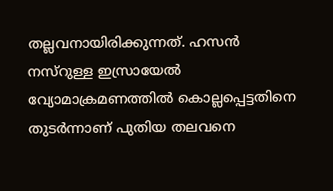തല്ലവനായിരിക്കുന്നത്. ഹസൻ നസ്‌റുള്ള ഇസ്രായേല്‍ വ്യോമാക്രമണത്തില്‍ കൊല്ലപ്പെട്ടതിനെ തുടർന്നാണ് പുതിയ തലവനെ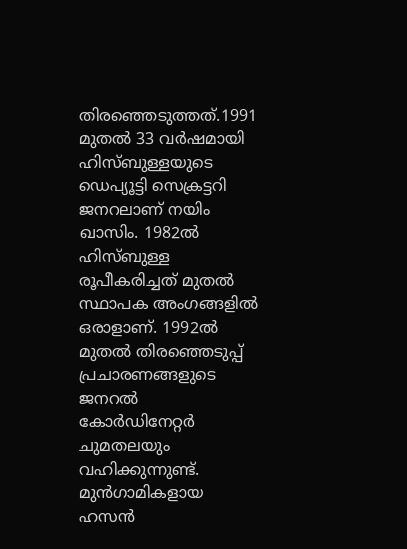തിരഞ്ഞെടുത്തത്.1991 മുതല്‍ 33 വർഷമായി ഹിസ്ബുള്ളയുടെ ഡെപ്യൂട്ടി സെക്രട്ടറി ജനറലാണ് നയിം ഖാസിം. 1982ല്‍ ഹിസ്ബുള്ള രൂപീകരിച്ചത് മുതല്‍ സ്ഥാപക അംഗങ്ങളില്‍ ഒരാളാണ്. 1992ല്‍ മുതല്‍ തിരഞ്ഞെടുപ്പ് പ്രചാരണങ്ങളുടെ ജനറല്‍ കോർഡിനേറ്റർ ചുമതലയും വഹിക്കുന്നുണ്ട്. മുൻഗാമികളായ ഹസൻ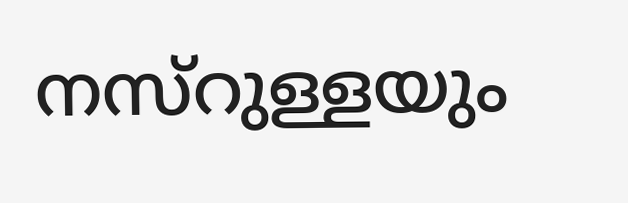നസ്‌റുള്ളയും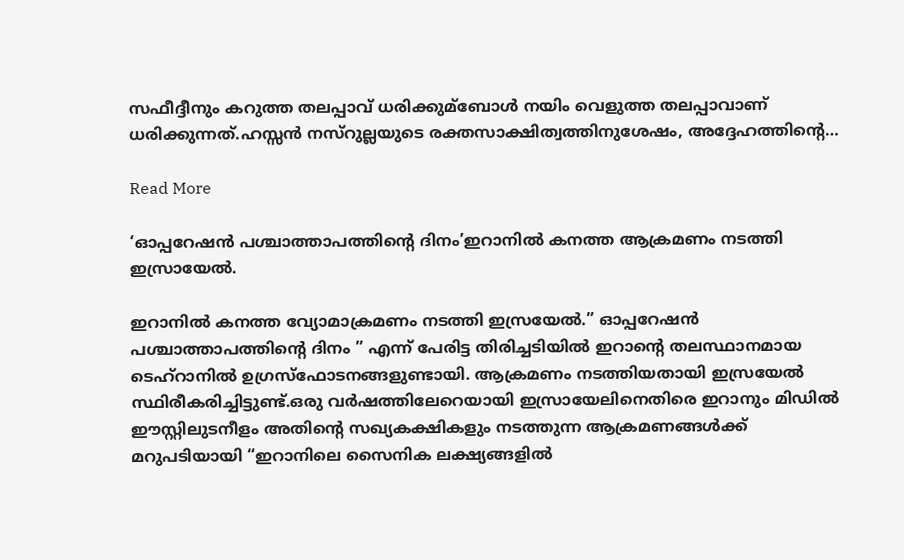സഫീദ്ദീനും കറുത്ത തലപ്പാവ് ധരിക്കുമ്ബോള്‍ നയിം വെളുത്ത തലപ്പാവാണ് ധരിക്കുന്നത്.ഹസ്സൻ നസ്‌റുല്ലയുടെ രക്തസാക്ഷിത്വത്തിനുശേഷം, അദ്ദേഹത്തിൻ്റെ…

Read More

‘ഓപ്പറേഷൻ പശ്ചാത്താപത്തിന്റെ ദിനം’ഇറാനിൽ കനത്ത ആക്രമണം നടത്തി ഇസ്രായേൽ.

ഇറാനില്‍ കനത്ത വ്യോമാക്രമണം നടത്തി ഇസ്രയേല്‍.” ഓപ്പറേഷൻ പശ്ചാത്താപത്തിന്റെ ദിനം ” എന്ന് പേരിട്ട തിരിച്ചടിയിൽ ഇറാന്‍റെ തലസ്ഥാനമായ ടെഹ്റാനിൽ ഉഗ്രസ്ഫോടനങ്ങളുണ്ടായി. ആക്രമണം നടത്തിയതായി ഇസ്രയേൽ സ്ഥിരീകരിച്ചിട്ടുണ്ട്.ഒരു വർഷത്തിലേറെയായി ഇസ്രായേലിനെതിരെ ഇറാനും മിഡിൽ ഈസ്റ്റിലുടനീളം അതിൻ്റെ സഖ്യകക്ഷികളും നടത്തുന്ന ആക്രമണങ്ങൾക്ക് മറുപടിയായി “ഇറാനിലെ സൈനിക ലക്ഷ്യങ്ങളിൽ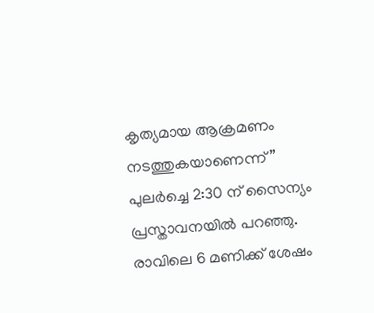കൃത്യമായ ആക്രമണം നടത്തുകയാണെന്ന്” പുലർച്ചെ 2:30 ന് സൈന്യം പ്രസ്താവനയിൽ പറഞ്ഞു. രാവിലെ 6 മണിക്ക് ശേഷം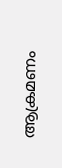ആക്രമണം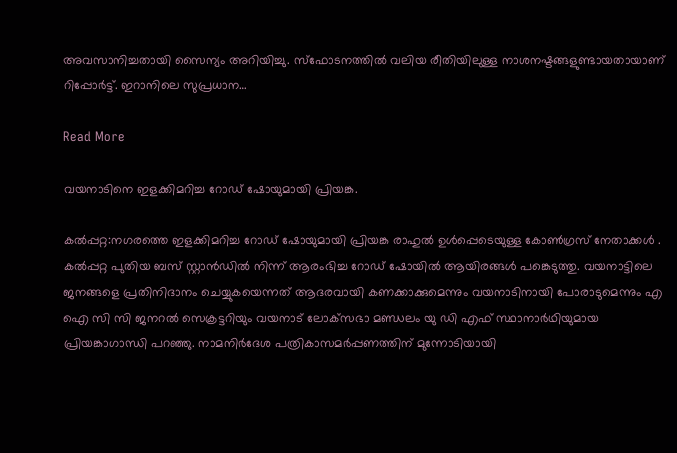അവസാനിച്ചതായി സൈന്യം അറിയിച്ചു. സ്ഫോടനത്തിൽ വലിയ രീതിയിലുള്ള നാശനഷ്ടങ്ങളുണ്ടായതായാണ് റിപ്പോര്‍ട്ട്. ഇറാനിലെ സുപ്രധാന…

Read More

വയനാടിനെ ഇളക്കിമറിച്ച റോഡ് ഷോയുമായി പ്രിയങ്ക.

കല്‍പ്പറ്റ:നഗരത്തെ ഇളക്കിമറിച്ച റോഡ് ഷോയുമായി പ്രിയങ്ക രാഹുൽ ഉൾപ്പെടെയുള്ള കോൺഗ്രസ് നേതാക്കൾ . കൽപ്പറ്റ പുതിയ ബസ് സ്റ്റാൻഡിൽ നിന്ന് ആരംഭിച്ച റോഡ് ഷോയിൽ ആയിരങ്ങൾ പങ്കെടുത്തു. വയനാട്ടിലെ ജനങ്ങളെ പ്രതിനിദാനം ചെയ്യുകയെന്നത് ആദരവായി കണക്കാക്കുമെന്നും വയനാടിനായി പോരാടുമെന്നും എ ഐ സി സി ജനറല്‍ സെക്രട്ടറിയും വയനാട് ലോക്‌സഭാ മണ്ഡലം യു ഡി എഫ് സ്ഥാനാര്‍ഥിയുമായ പ്രിയങ്കാഗാന്ധി പറഞ്ഞു. നാമനിര്‍ദേശ പത്രികാസമര്‍പ്പണത്തിന് മുന്നോടിയായി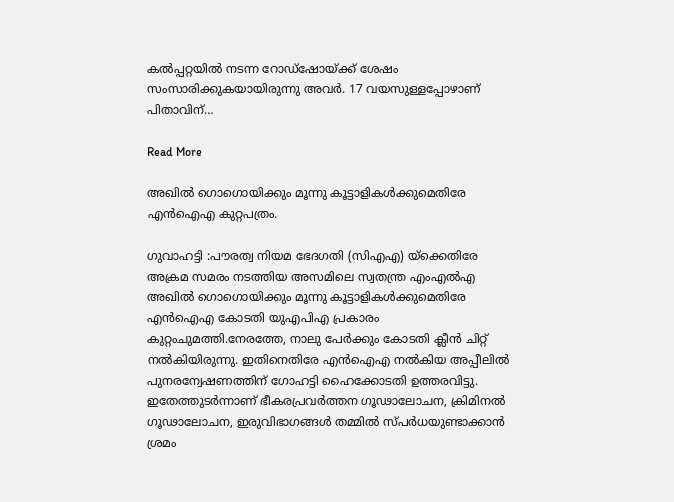കല്‍പ്പറ്റയില്‍ നടന്ന റോഡ്‌ഷോയ്ക്ക് ശേഷം സംസാരിക്കുകയായിരുന്നു അവര്‍. 17 വയസുള്ളപ്പോഴാണ് പിതാവിന്…

Read More

അഖില്‍ ഗൊഗൊയിക്കും മൂന്നു കൂട്ടാളികള്‍ക്കുമെതിരേ എൻഐഎ കുറ്റപത്രം.

ഗുവാഹട്ടി :പൗരത്വ നിയമ ഭേദഗതി (സിഎഎ) യ്ക്കെതിരേ അക്രമ സമരം നടത്തിയ അസമിലെ സ്വതന്ത്ര എംഎല്‍എ അഖില്‍ ഗൊഗൊയിക്കും മൂന്നു കൂട്ടാളികള്‍ക്കുമെതിരേ എൻഐഎ കോടതി യുഎപിഎ പ്രകാരം കുറ്റംചുമത്തി.നേരത്തേ, നാലു പേർക്കും കോടതി ക്ലീൻ ചിറ്റ് നല്‍കിയിരുന്നു. ഇതിനെതിരേ എൻഐഎ നല്‍കിയ അപ്പീലില്‍ പുനരന്വേഷണത്തിന് ഗോഹട്ടി ഹൈക്കോടതി ഉത്തരവിട്ടു. ഇതേത്തുടർന്നാണ് ഭീകരപ്രവർത്തന ഗൂഢാലോചന, ക്രിമിനല്‍ ഗൂഢാലോചന, ഇരുവിഭാഗങ്ങള്‍ തമ്മില്‍ സ്പർധയുണ്ടാക്കാൻ ശ്രമം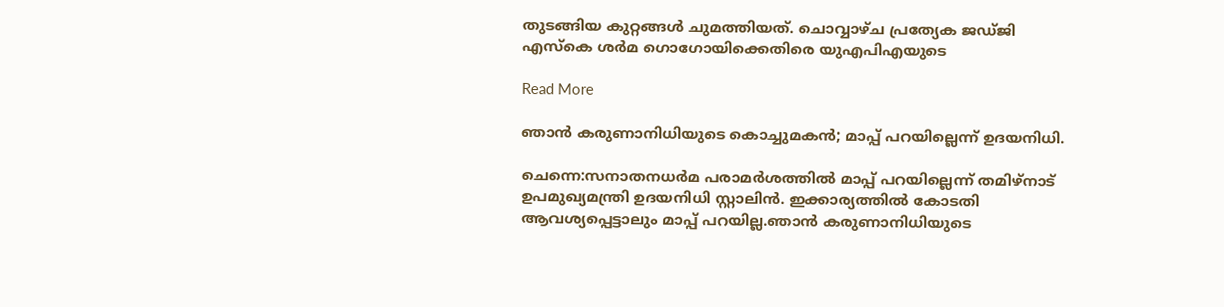തുടങ്ങിയ കുറ്റങ്ങള്‍ ചുമത്തിയത്. ചൊവ്വാഴ്‌ച പ്രത്യേക ജഡ്ജി എസ്‌കെ ശർമ ഗൊഗോയിക്കെതിരെ യുഎപിഎയുടെ

Read More

ഞാൻ കരുണാനിധിയുടെ കൊച്ചുമകൻ; മാപ്പ് പറയില്ലെന്ന് ഉദയനിധി.

ചെന്നെ:സനാതനധർമ പരാമർശത്തില്‍ മാപ്പ് പറയില്ലെന്ന് തമിഴ്‌നാട് ഉപമുഖ്യമന്ത്രി ഉദയനിധി സ്റ്റാലിൻ. ഇക്കാര്യത്തില്‍ കോടതി ആവശ്യപ്പെട്ടാലും മാപ്പ് പറയില്ല.ഞാൻ കരുണാനിധിയുടെ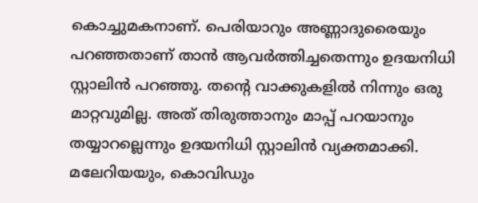കൊച്ചുമകനാണ്. പെരിയാറും അണ്ണാദുരൈയും പറഞ്ഞതാണ് താൻ ആവർത്തിച്ചതെന്നും ഉദയനിധി സ്റ്റാലിൻ പറഞ്ഞു. തന്റെ വാക്കുകളില്‍ നിന്നും ഒരു മാറ്റവുമില്ല. അത് തിരുത്താനും മാപ്പ് പറയാനും തയ്യാറല്ലെന്നും ഉദയനിധി സ്റ്റാലിൻ വ്യക്തമാക്കി. മലേറിയയും, കൊവിഡും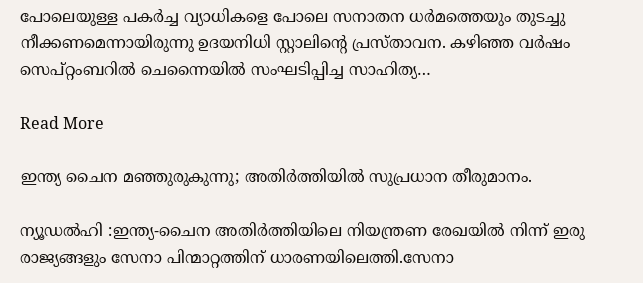പോലെയുള്ള പകര്‍ച്ച വ്യാധികളെ പോലെ സനാതന ധര്‍മത്തെയും തുടച്ചു നീക്കണമെന്നായിരുന്നു ഉദയനിധി സ്റ്റാലിന്റെ പ്രസ്താവന. കഴിഞ്ഞ വര്‍ഷം സെപ്റ്റംബറില്‍ ചെന്നൈയില്‍ സംഘടിപ്പിച്ച സാഹിത്യ…

Read More

ഇന്ത്യ ചൈന മഞ്ഞുരുകുന്നു; അതിർത്തിയിൽ സുപ്രധാന തീരുമാനം.

ന്യൂഡൽഹി :ഇന്ത്യ-ചൈന അതിര്‍ത്തിയിലെ നിയന്ത്രണ രേഖയില്‍ നിന്ന് ഇരു രാജ്യങ്ങളും സേനാ പിന്മാറ്റത്തിന് ധാരണയിലെത്തി.സേനാ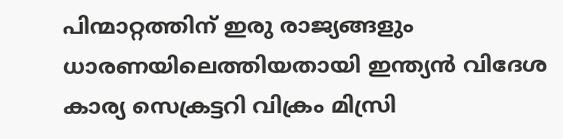പിന്മാറ്റത്തിന് ഇരു രാജ്യങ്ങളും ധാരണയിലെത്തിയതായി ഇന്ത്യൻ വിദേശ കാര്യ സെക്രട്ടറി വിക്രം മിസ്രി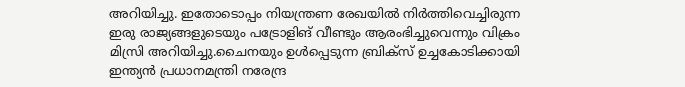അറിയിച്ചു. ഇതോടൊപ്പം നിയന്ത്രണ രേഖയില്‍ നിര്‍ത്തിവെച്ചിരുന്ന ഇരു രാജ്യങ്ങളുടെയും പട്രോളിങ് വീണ്ടും ആരംഭിച്ചുവെന്നും വിക്രം മിസ്രി അറിയിച്ചു.ചൈനയും ഉൾപ്പെടുന്ന ബ്രിക്‌സ് ഉച്ചകോടിക്കായി ഇന്ത്യൻ പ്രധാനമന്ത്രി നരേന്ദ്ര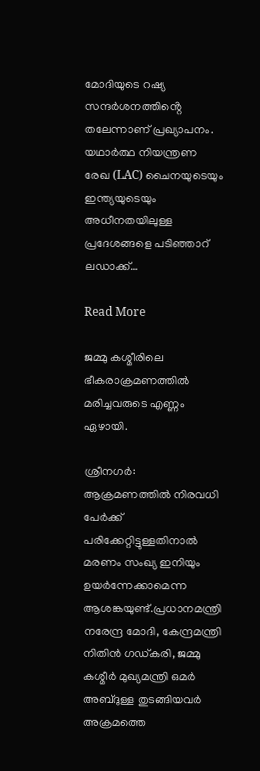മോദിയുടെ റഷ്യ സന്ദർശനത്തിൻ്റെ തലേന്നാണ് പ്രഖ്യാപനം. യഥാർത്ഥ നിയന്ത്രണ രേഖ (LAC) ചൈനയുടെയും ഇന്ത്യയുടെയും അധീനതയിലുള്ള പ്രദേശങ്ങളെ പടിഞ്ഞാറ് ലഡാക്ക്…

Read More

ജമ്മു കശ്മീരിലെ ഭീകരാക്രമണത്തില്‍ മരിച്ചവരുടെ എണ്ണം ഏഴായി.

ശ്രീനഗർ: ആക്രമണത്തില്‍ നിരവധി പേർക്ക് പരിക്കേറ്റിട്ടുള്ളതിനാല്‍ മരണം സംഖ്യ ഇനിയും ഉയര്‍ന്നേക്കാമെന്ന ആശങ്കയുണ്ട്.പ്രധാനമന്ത്രി നരേന്ദ്ര മോദി, കേന്ദ്രമന്ത്രി നിതിൻ ഗഡ്കരി, ജമ്മു കശ്മീര്‍ മുഖ്യമന്ത്രി ഒമര്‍ അബ്ദുള്ള തുടങ്ങിയവര്‍ അക്രമത്തെ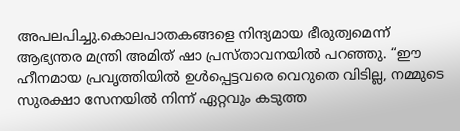അപലപിച്ചു.കൊലപാതകങ്ങളെ നിന്ദ്യമായ ഭീരുത്വമെന്ന്  ആഭ്യന്തര മന്ത്രി അമിത് ഷാ പ്രസ്താവനയിൽ പറഞ്ഞു. “ഈ ഹീനമായ പ്രവൃത്തിയിൽ ഉൾപ്പെട്ടവരെ വെറുതെ വിടില്ല, നമ്മുടെ സുരക്ഷാ സേനയിൽ നിന്ന് ഏറ്റവും കടുത്ത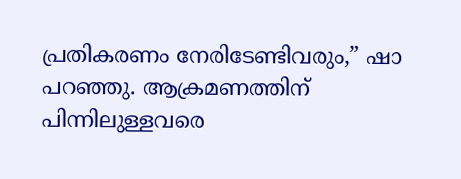പ്രതികരണം നേരിടേണ്ടിവരും,” ഷാ പറഞ്ഞു. ആക്രമണത്തിന് പിന്നിലുള്ളവരെ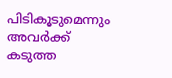പിടികൂടുമെന്നും അവര്‍ക്ക് കടുത്ത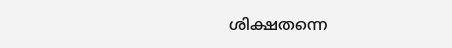ശിക്ഷതന്നെ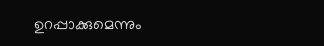ഉറപ്പാക്കുമെന്നും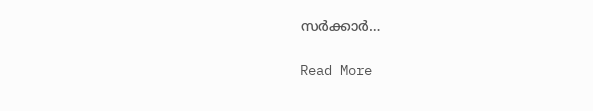സര്‍ക്കാര്‍…

Read More